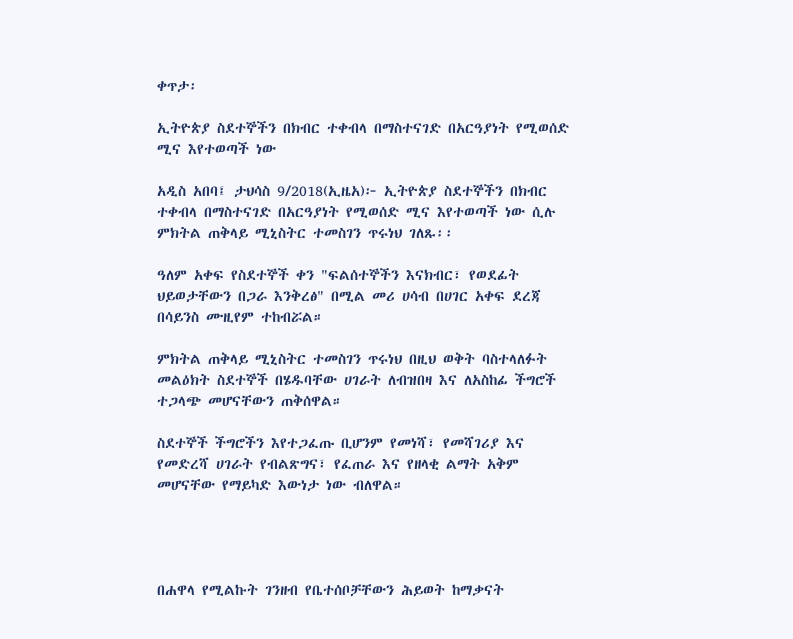ቀጥታ፡

ኢትዮጵያ ስደተኞችን በክብር ተቀብላ በማስተናገድ በአርዓያነት የሚወሰድ ሚና እየተወጣች ነው

አዲስ አበባ፤ ታህሳስ 9/2018(ኢዜአ)፦ ኢትዮጵያ ስደተኞችን በክብር ተቀብላ በማስተናገድ በአርዓያነት የሚወሰድ ሚና እየተወጣች ነው ሲሉ ምክትል ጠቅላይ ሚኒስትር ተመስገን ጥሩነህ ገለጹ፡፡

ዓለም አቀፍ የስደተኞች ቀን "ፍልሰተኞችን እናክብር፣ የወደፊት ህይወታቸውን በጋራ እንቅረፅ" በሚል መሪ ሀሳብ በሀገር አቀፍ ደረጃ በሳይንስ ሙዚየም ተከብሯል።

ምክትል ጠቅላይ ሚኒስትር ተመስገን ጥሩነህ በዚህ ወቅት ባስተላለፉት መልዕክት ስደተኞች በሄዱባቸው ሀገራት ለብዝበዛ እና ለአስከፊ ችግሮች ተጋላጭ መሆናቸውን ጠቅሰዋል።

ስደተኞች ችግሮችን እየተጋፈጡ ቢሆንም የመነሻ፣ የመሻገሪያ እና የመድረሻ ሀገራት የብልጽግና፣ የፈጠራ እና የዘላቂ ልማት አቅም መሆናቸው የማይካድ እውነታ ነው ብለዋል።




በሐዋላ የሚልኩት ገንዘብ የቤተሰቦቻቸውን ሕይወት ከማቃናት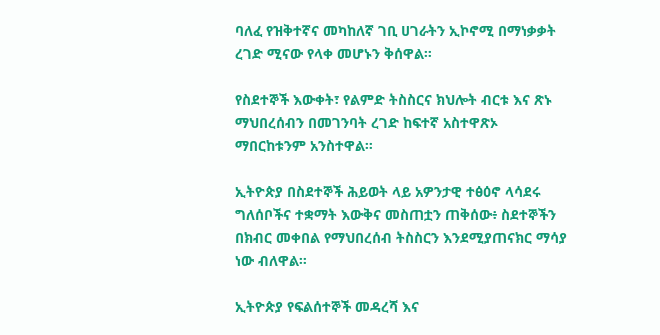ባለፈ የዝቅተኛና መካከለኛ ገቢ ሀገራትን ኢኮኖሚ በማነቃቃት ረገድ ሚናው የላቀ መሆኑን ቅሰዋል።

የስደተኞች እውቀት፣ የልምድ ትስስርና ክህሎት ብርቱ እና ጽኑ ማህበረሰብን በመገንባት ረገድ ከፍተኛ አስተዋጽኦ ማበርከቱንም አንስተዋል።

ኢትዮጵያ በስደተኞች ሕይወት ላይ አዎንታዊ ተፅዕኖ ላሳደሩ ግለሰቦችና ተቋማት እውቅና መስጠቷን ጠቅሰው፥ ስደተኞችን በክብር መቀበል የማህበረሰብ ትስስርን እንደሚያጠናክር ማሳያ ነው ብለዋል።

ኢትዮጵያ የፍልሰተኞች መዳረሻ እና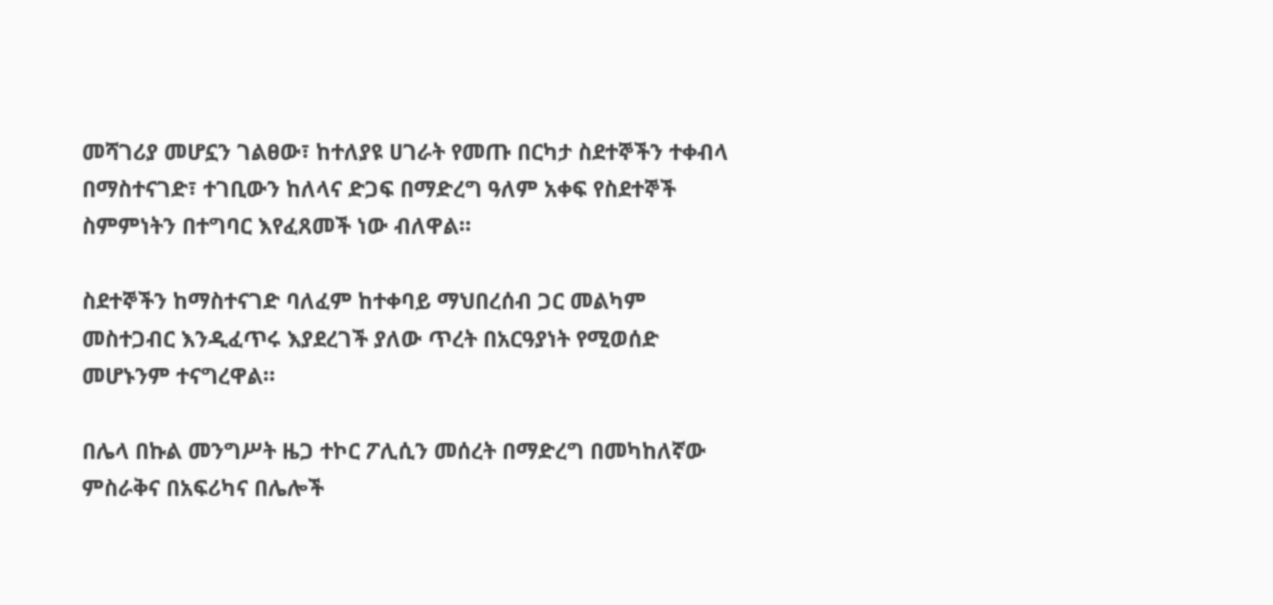መሻገሪያ መሆኗን ገልፀው፣ ከተለያዩ ሀገራት የመጡ በርካታ ስደተኞችን ተቀብላ በማስተናገድ፣ ተገቢውን ከለላና ድጋፍ በማድረግ ዓለም አቀፍ የስደተኞች ስምምነትን በተግባር እየፈጸመች ነው ብለዋል።

ስደተኞችን ከማስተናገድ ባለፈም ከተቀባይ ማህበረሰብ ጋር መልካም መስተጋብር እንዲፈጥሩ እያደረገች ያለው ጥረት በአርዓያነት የሚወሰድ መሆኑንም ተናግረዋል።

በሌላ በኩል መንግሥት ዜጋ ተኮር ፖሊሲን መሰረት በማድረግ በመካከለኛው ምስራቅና በአፍሪካና በሌሎች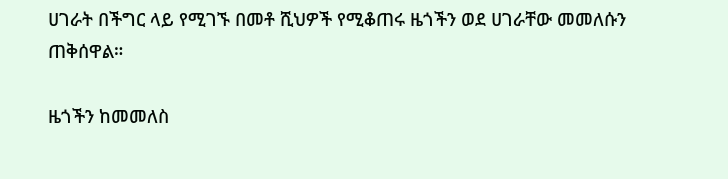ሀገራት በችግር ላይ የሚገኙ በመቶ ሺህዎች የሚቆጠሩ ዜጎችን ወደ ሀገራቸው መመለሱን ጠቅሰዋል።

ዜጎችን ከመመለስ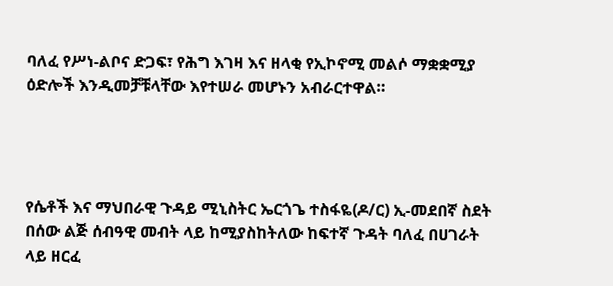ባለፈ የሥነ-ልቦና ድጋፍ፣ የሕግ እገዛ እና ዘላቂ የኢኮኖሚ መልሶ ማቋቋሚያ ዕድሎች እንዲመቻቹላቸው እየተሠራ መሆኑን አብራርተዋል።




የሴቶች እና ማህበራዊ ጉዳይ ሚኒስትር ኤርጎጌ ተስፋዬ(ዶ/ር) ኢ-መደበኛ ስደት በሰው ልጅ ሰብዓዊ መብት ላይ ከሚያስከትለው ከፍተኛ ጉዳት ባለፈ በሀገራት ላይ ዘርፈ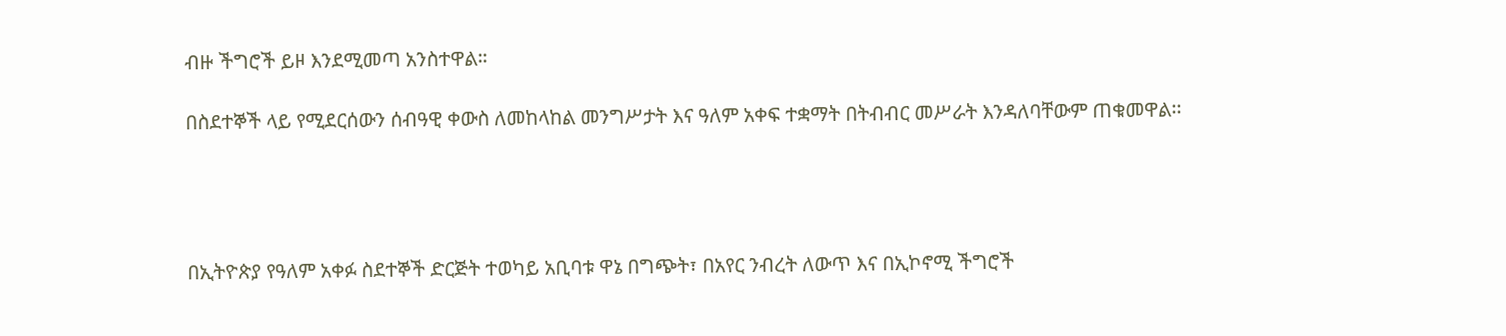ብዙ ችግሮች ይዞ እንደሚመጣ አንስተዋል።

በስደተኞች ላይ የሚደርሰውን ሰብዓዊ ቀውስ ለመከላከል መንግሥታት እና ዓለም አቀፍ ተቋማት በትብብር መሥራት እንዳለባቸውም ጠቁመዋል፡፡




በኢትዮጵያ የዓለም አቀፉ ስደተኞች ድርጅት ተወካይ አቢባቱ ዋኔ በግጭት፣ በአየር ንብረት ለውጥ እና በኢኮኖሚ ችግሮች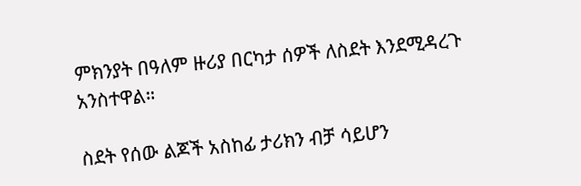ምክንያት በዓለም ዙሪያ በርካታ ሰዎች ለስደት እንደሚዳረጉ አንስተዋል።

ስደት የሰው ልጆች አስከፊ ታሪክን ብቻ ሳይሆን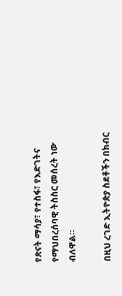የጽናት ማሳያ፣ የተስፋ፣ የእድገትና የማህበረሰባዊ ትስስር መሰረት ነው ብለዋል።

በዚህ ረገድ ኢትዮጵያ ስደቶችን በክብር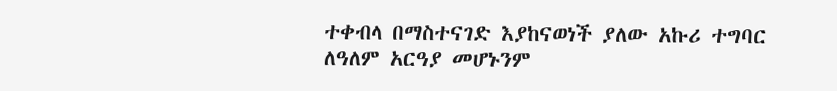ተቀብላ በማስተናገድ እያከናወነች ያለው አኩሪ ተግባር ለዓለም አርዓያ መሆኑንም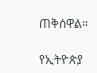ጠቅሰዋል።

የኢትዮጵያ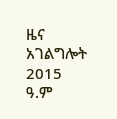ዜና አገልግሎት
2015
ዓ.ም